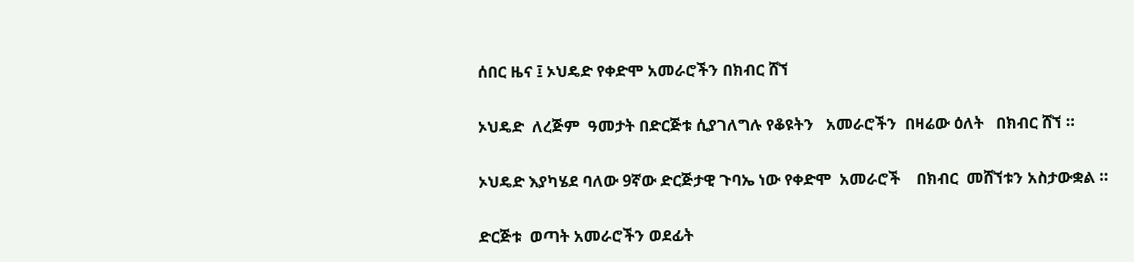ሰበር ዜና ፤ ኦህዴድ የቀድሞ አመራሮችን በክብር ሸኘ

ኦህዴድ  ለረጅም  ዓመታት በድርጅቱ ሲያገለግሉ የቆዩትን   አመራሮችን  በዛሬው ዕለት   በክብር ሸኘ ።

ኦህዴድ እያካሄደ ባለው 9ኛው ድርጅታዊ ጉባኤ ነው የቀድሞ  አመራሮች    በክብር  መሸኘቱን አስታውቋል ።

ድርጅቱ  ወጣት አመራሮችን ወደፊት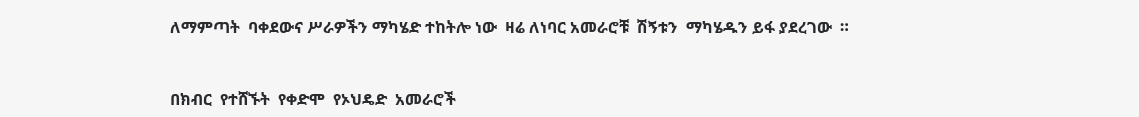ለማምጣት  ባቀደውና ሥራዎችን ማካሄድ ተከትሎ ነው  ዛሬ ለነባር አመራሮቹ  ሽኝቱን  ማካሄዱን ይፋ ያደረገው  ።



በክብር  የተሸኙት  የቀድሞ  የኦህዴድ  አመራሮች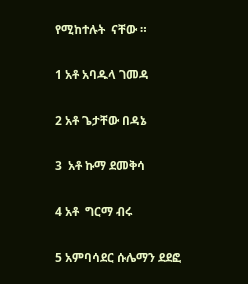የሚከተሉት  ናቸው ።

1 አቶ አባዱላ ገመዳ

2 አቶ ጌታቸው በዳኔ

3  አቶ ኩማ ደመቅሳ

4 አቶ  ግርማ ብሩ

5 አምባሳደር ሱሌማን ደደፎ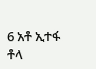6 አቶ ኢተፋ ቶላ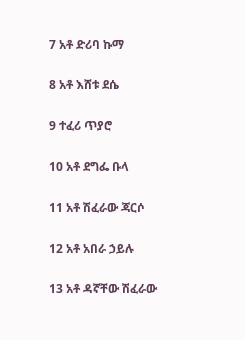7 አቶ ድሪባ ኩማ

8 አቶ እሸቱ ደሴ

9 ተፈሪ ጥያሮ

10 አቶ ደግፌ ቡላ

11 አቶ ሽፈራው ጃርሶ

12 አቶ አበራ ኃይሉ

13 አቶ ዳኛቸው ሽፈራው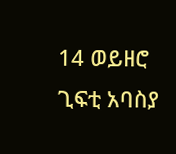14 ወይዘሮ ጊፍቲ አባስያ